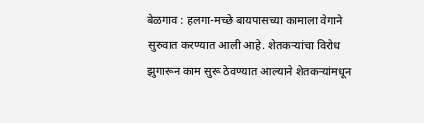बेळगाव : हलगा-मच्छे बायपासच्या कामाला वेगाने सुरुवात करण्यात आली आहे. शेतकऱ्यांचा विरोध झुगारून काम सुरू ठेवण्यात आल्याने शेतकऱ्यांमधून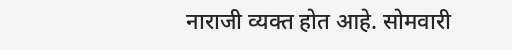नाराजी व्यक्त होत आहे. सोमवारी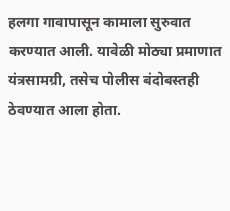हलगा गावापासून कामाला सुरुवात करण्यात आली. यावेळी मोठ्या प्रमाणात यंत्रसामग्री, तसेच पोलीस बंदोबस्तही ठेवण्यात आला होता.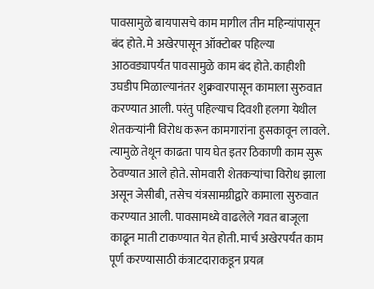पावसामुळे बायपासचे काम मागील तीन महिन्यांपासून बंद होते. मे अखेरपासून ऑक्टोबर पहिल्या आठवड्यापर्यंत पावसामुळे काम बंद होते. काहीशी उघडीप मिळाल्यानंतर शुक्रवारपासून कामाला सुरुवात करण्यात आली. परंतु पहिल्याच दिवशी हलगा येथील शेतकऱ्यांनी विरोध करून कामगारांना हुसकावून लावले. त्यामुळे तेथून काढता पाय घेत इतर ठिकाणी काम सुरू ठेवण्यात आले होते. सोमवारी शेतकऱ्यांचा विरोध झाला असून जेसीबी, तसेच यंत्रसामग्रीद्वारे कामाला सुरुवात करण्यात आली. पावसामध्ये वाढलेले गवत बाजूला काढून माती टाकण्यात येत होती. मार्च अखेरपर्यंत काम पूर्ण करण्यासाठी कंत्राटदाराकडून प्रयत्न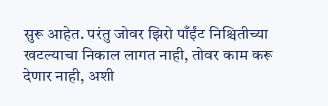सुरू आहेत. परंतु जोवर झिरो पाँईंट निश्चितीच्या खटल्याचा निकाल लागत नाही, तोवर काम करू देणार नाही, अशी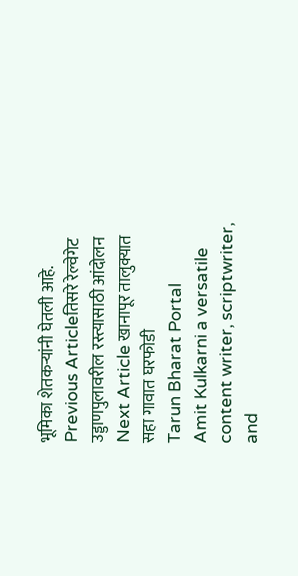भूमिका शेतकऱ्यांनी घेतली आहे.
Previous Articleतिसरे रेल्वेगेट उड्डाणपुलावरील रस्त्यासाठी आंदोलन
Next Article खानापूर तालुक्यात सहा गावात घरफोडी
Tarun Bharat Portal
Amit Kulkarni a versatile content writer, scriptwriter, and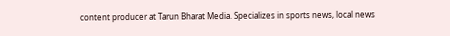content producer at Tarun Bharat Media. Specializes in sports news, local news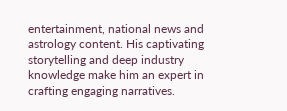entertainment, national news and astrology content. His captivating storytelling and deep industry knowledge make him an expert in crafting engaging narratives.